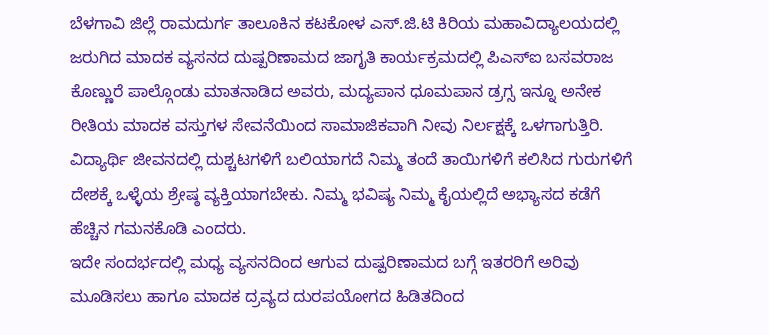ಬೆಳಗಾವಿ ಜಿಲ್ಲೆ ರಾಮದುರ್ಗ ತಾಲೂಕಿನ ಕಟಕೋಳ ಎಸ್.ಜಿ.ಟಿ ಕಿರಿಯ ಮಹಾವಿದ್ಯಾಲಯದಲ್ಲಿ ಜರುಗಿದ ಮಾದಕ ವ್ಯಸನದ ದುಷ್ಪರಿಣಾಮದ ಜಾಗೃತಿ ಕಾರ್ಯಕ್ರಮದಲ್ಲಿ ಪಿಎಸ್ಐ ಬಸವರಾಜ ಕೊಣ್ಣುರೆ ಪಾಲ್ಗೊಂಡು ಮಾತನಾಡಿದ ಅವರು, ಮದ್ಯಪಾನ ಧೂಮಪಾನ ಡ್ರಗ್ಸ ಇನ್ನೂ ಅನೇಕ ರೀತಿಯ ಮಾದಕ ವಸ್ತುಗಳ ಸೇವನೆಯಿಂದ ಸಾಮಾಜಿಕವಾಗಿ ನೀವು ನಿರ್ಲಕ್ಷಕ್ಕೆ ಒಳಗಾಗುತ್ತಿರಿ. ವಿದ್ಯಾರ್ಥಿ ಜೀವನದಲ್ಲಿ ದುಶ್ಚಟಗಳಿಗೆ ಬಲಿಯಾಗದೆ ನಿಮ್ಮ ತಂದೆ ತಾಯಿಗಳಿಗೆ ಕಲಿಸಿದ ಗುರುಗಳಿಗೆ ದೇಶಕ್ಕೆ ಒಳ್ಳೆಯ ಶ್ರೇಷ್ಠ ವ್ಯಕ್ತಿಯಾಗಬೇಕು. ನಿಮ್ಮ ಭವಿಷ್ಯ ನಿಮ್ಮ ಕೈಯಲ್ಲಿದೆ ಅಭ್ಯಾಸದ ಕಡೆಗೆ ಹೆಚ್ಚಿನ ಗಮನಕೊಡಿ ಎಂದರು.
ಇದೇ ಸಂದರ್ಭದಲ್ಲಿ ಮಧ್ಯ ವ್ಯಸನದಿಂದ ಆಗುವ ದುಷ್ಪರಿಣಾಮದ ಬಗ್ಗೆ ಇತರರಿಗೆ ಅರಿವು ಮೂಡಿಸಲು ಹಾಗೂ ಮಾದಕ ದ್ರವ್ಯದ ದುರಪಯೋಗದ ಹಿಡಿತದಿಂದ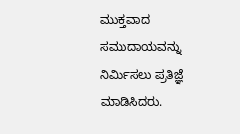ಮುಕ್ತವಾದ ಸಮುದಾಯವನ್ನು ನಿರ್ಮಿಸಲು ಪ್ರತಿಜ್ಞೆ ಮಾಡಿಸಿದರು.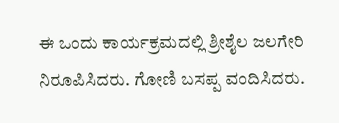ಈ ಒಂದು ಕಾರ್ಯಕ್ರಮದಲ್ಲಿ ಶ್ರೀಶೈಲ ಜಲಗೇರಿ ನಿರೂಪಿಸಿದರು. ಗೋಣಿ ಬಸಪ್ಪ ವಂದಿಸಿದರು.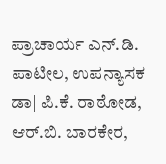ಪ್ರಾಚಾರ್ಯ ಎನ್.ಡಿ. ಪಾಟೀಲ, ಉಪನ್ಯಾಸಕ ಡಾ| ಪಿ.ಕೆ. ರಾಠೋಡ, ಆರ್.ಬಿ. ಬಾರಕೇರ,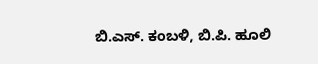ಬಿ.ಎಸ್. ಕಂಬಳಿ, ಬಿ.ಪಿ. ಹೂಲಿ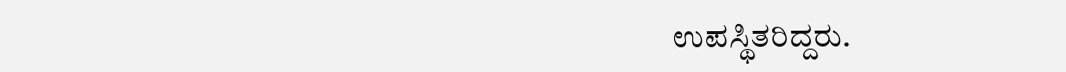ಉಪಸ್ಥಿತರಿದ್ದರು.